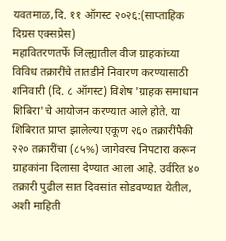यवतमाळ,दि. ११ ऑगस्ट २०२६:(साप्ताहिक दिग्रस एक्सप्रेस)
महावितरणतर्फे जिल्ह्यातील वीज ग्राहकांच्या विविध तक्रारींचे तातडीने निवारण करण्यासाठी शनिवारी (दि. ८ ऑगस्ट) विशेष 'ग्राहक समाधान शिबिरा'चे आयोजन करण्यात आले होते. या शिबिरात प्राप्त झालेल्या एकूण २६० तक्रारींपैकी २२० तक्रारींचा (८५%) जागेवरच निपटारा करून ग्राहकांना दिलासा देण्यात आला आहे. उर्वरित ४० तक्रारी पुढील सात दिवसांत सोडवण्यात येतील, अशी माहिती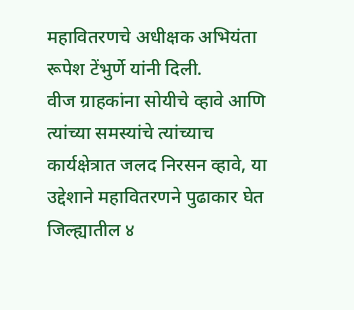महावितरणचे अधीक्षक अभियंता रूपेश टेंभुर्णे यांनी दिली.
वीज ग्राहकांना सोयीचे व्हावे आणि त्यांच्या समस्यांचे त्यांच्याच कार्यक्षेत्रात जलद निरसन व्हावे, या उद्देशाने महावितरणने पुढाकार घेत जिल्ह्यातील ४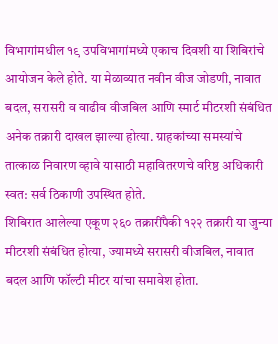विभागांमधील १९ उपविभागांमध्ये एकाच दिवशी या शिबिरांचे आयोजन केले होते. या मेळाव्यात नवीन वीज जोडणी, नावात बदल, सरासरी व वाढीव वीजबिल आणि स्मार्ट मीटरशी संबंधित अनेक तक्रारी दाखल झाल्या होत्या. ग्राहकांच्या समस्यांचे तात्काळ निवारण व्हावे यासाठी महावितरणचे वरिष्ठ अधिकारी स्वत: सर्व ठिकाणी उपस्थित होते.
शिबिरात आलेल्या एकूण २६० तक्रारींपैकी १२२ तक्रारी या जुन्या मीटरशी संबंधित होत्या, ज्यामध्ये सरासरी वीजबिल, नावात बदल आणि फॉल्टी मीटर यांचा समावेश होता.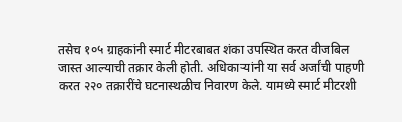तसेच १०५ ग्राहकांनी स्मार्ट मीटरबाबत शंका उपस्थित करत वीजबिल जास्त आल्याची तक्रार केली होती. अधिकाऱ्यांनी या सर्व अर्जांची पाहणी करत २२० तक्रारींचे घटनास्थळीच निवारण केले. यामध्ये स्मार्ट मीटरशी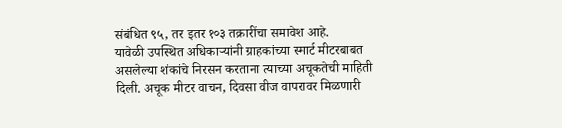संबंधित ९५, तर इतर १०३ तक्रारींचा समावेश आहे.
यावेळी उपस्थित अधिकाऱ्यांनी ग्राहकांच्या स्मार्ट मीटरबाबत असलेल्या शंकांचे निरसन करताना त्याच्या अचूकतेची माहिती दिली. अचूक मीटर वाचन, दिवसा वीज वापरावर मिळणारी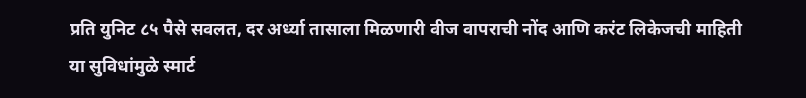प्रति युनिट ८५ पैसे सवलत, दर अर्ध्या तासाला मिळणारी वीज वापराची नोंद आणि करंट लिकेजची माहिती या सुविधांमुळे स्मार्ट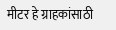मीटर हे ग्राहकांसाठी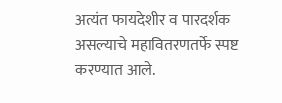अत्यंत फायदेशीर व पारदर्शक असल्याचे महावितरणतर्फे स्पष्ट करण्यात आले.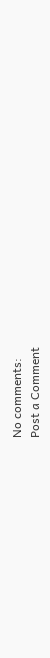No comments:
Post a Comment